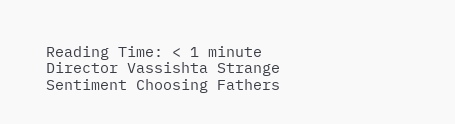Reading Time: < 1 minute
Director Vassishta Strange Sentiment Choosing Fathers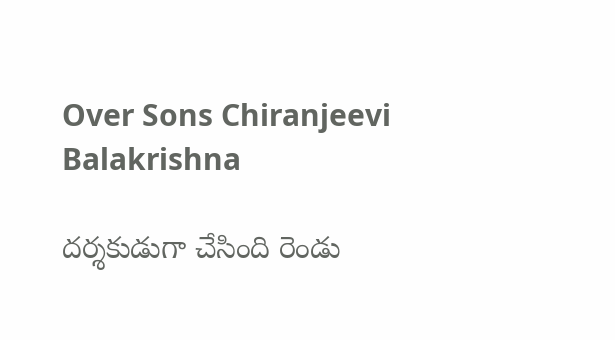Over Sons Chiranjeevi Balakrishna

దర్శకుడుగా చేసింది రెండు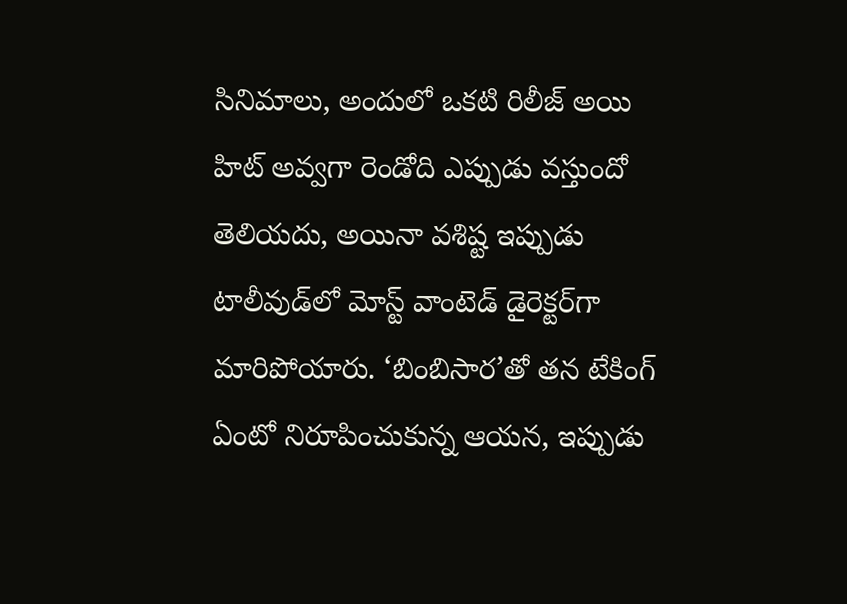సినిమాలు, అందులో ఒకటి రిలీజ్ అయి హిట్ అవ్వగా రెండోది ఎప్పుడు వస్తుందో తెలియదు, అయినా వశిష్ట ఇప్పుడు టాలీవుడ్‌లో మోస్ట్ వాంటెడ్ డైరెక్టర్‌గా మారిపోయారు. ‘బింబిసార’తో తన టేకింగ్ ఏంటో నిరూపించుకున్న ఆయన, ఇప్పుడు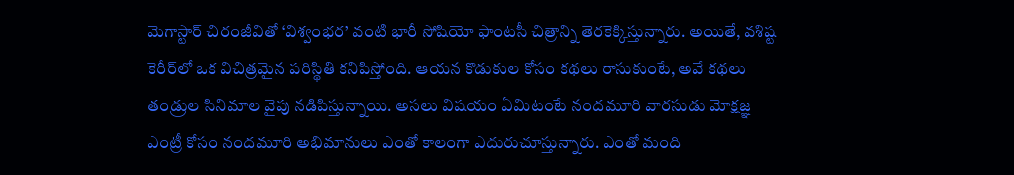మెగాస్టార్ చిరంజీవితో ‘విశ్వంభర’ వంటి భారీ సోషియో ఫాంటసీ చిత్రాన్ని తెరకెక్కిస్తున్నారు. అయితే, వశిష్ట కెరీర్‌లో ఒక విచిత్రమైన పరిస్థితి కనిపిస్తోంది. ఆయన కొడుకుల కోసం కథలు రాసుకుంటే, అవే కథలు తండ్రుల సినిమాల వైపు నడిపిస్తున్నాయి. అసలు విషయం ఏమిటంటే నందమూరి వారసుడు మోక్షజ్ఞ ఎంట్రీ కోసం నందమూరి అభిమానులు ఎంతో కాలంగా ఎదురుచూస్తున్నారు. ఎంతో మంది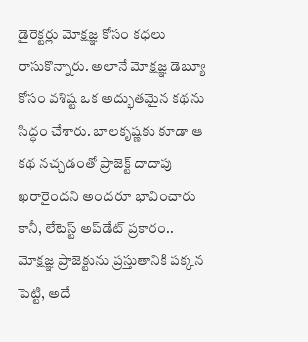డైరెక్టర్లు మోక్షజ్ఞ కోసం కధలు రాసుకొన్నారు. అలానే మోక్షజ్ఞ డెబ్యూ కోసం వశిష్ట ఒక అద్భుతమైన కథను సిద్ధం చేశారు. బాలకృష్ణకు కూడా ఆ కథ నచ్చడంతో ప్రాజెక్ట్ దాదాపు ఖరారైందని అందరూ భావించారు కానీ, లేటెస్ట్ అప్‌డేట్ ప్రకారం.. మోక్షజ్ఞ ప్రాజెక్టును ప్రస్తుతానికి పక్కన పెట్టి, అదే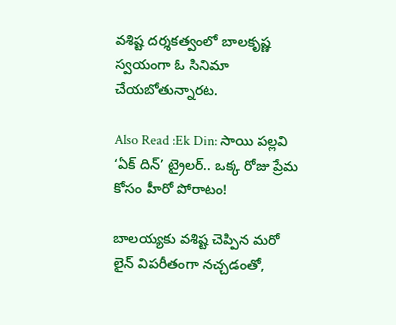వశిష్ట దర్శకత్వంలో బాలకృష్ణ స్వయంగా ఓ సినిమా చేయబోతున్నారట.

Also Read :Ek Din: సాయి పల్లవి ‘ఏక్ దిన్’ ట్రైలర్.. ఒక్క రోజు ప్రేమ కోసం హీరో పోరాటం!

బాలయ్యకు వశిష్ట చెప్పిన మరో లైన్ విపరీతంగా నచ్చడంతో,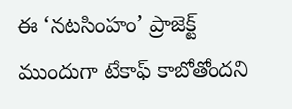ఈ ‘నటసింహం’ ప్రాజెక్ట్ ముందుగా టేకాఫ్ కాబోతోందని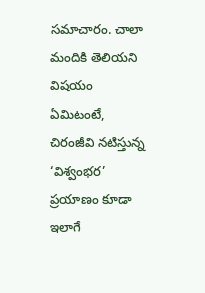సమాచారం. చాలా మందికి తెలియని విషయం ఏమిటంటే, చిరంజీవి నటిస్తున్న ‘విశ్వంభర’ ప్రయాణం కూడా ఇలాగే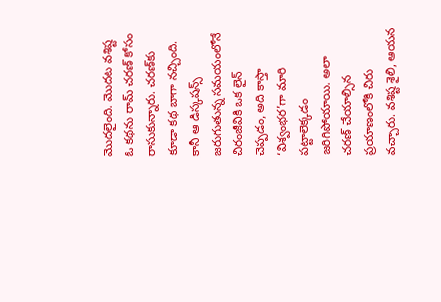మొదలైంది. మొదట వశిష్ట ఓ కథను రామ్ చరణ్ కోసం రాసుకున్నారు. చరణ్‌కు కూడా కథ బాగా నచ్చింది. కానీ ఆ డిస్కషన్స్ జరుగుతున్న సమయంలోనే చిరంజీవికి ఒక లైన్ చెప్పడం, అది కాస్తా ‘విశ్వంభర’గా మారి పట్టాలెక్కడం జరిగిపోయాయి. అలా చరణ్ చేయాల్సిన ప్రయాణంలోకి చిరు వచ్చారు. వశిష్ట శైలి, ఆయన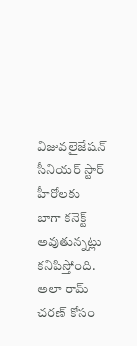విజువలైజేషన్ సీనియర్ స్టార్ హీరోలకు బాగా కనెక్ట్ అవుతున్నట్లు కనిపిస్తోంది. అలా రామ్ చరణ్ కోసం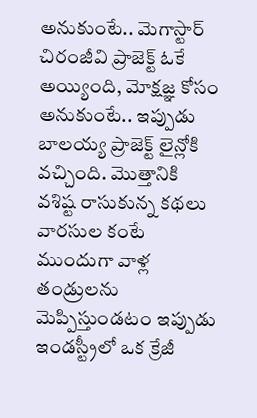అనుకుంటే.. మెగాస్టార్ చిరంజీవి ప్రాజెక్ట్ ఓకే అయ్యింది, మోక్షజ్ఞ కోసం అనుకుంటే.. ఇప్పుడు బాలయ్య ప్రాజెక్ట్ లైన్లోకి వచ్చింది. మొత్తానికి వశిష్ట రాసుకున్న కథలు వారసుల కంటే ముందుగా వాళ్ల తండ్రులను మెప్పిస్తుండటం ఇప్పుడు ఇండస్ట్రీలో ఒక క్రేజీ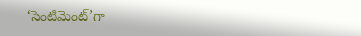‘సెంటిమెంట్’గా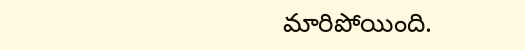మారిపోయింది.